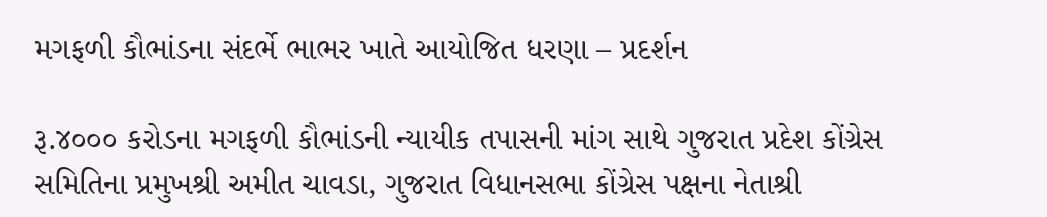મગફળી કૌભાંડના સંદર્ભે ભાભર ખાતે આયોજિત ધરણા – પ્રદર્શન

રૂ.૪૦૦૦ કરોડના મગફળી કૌભાંડની ન્યાયીક તપાસની માંગ સાથે ગુજરાત પ્રદેશ કોંગ્રેસ સમિતિના પ્રમુખશ્રી અમીત ચાવડા, ગુજરાત વિધાનસભા કોંગ્રેસ પક્ષના નેતાશ્રી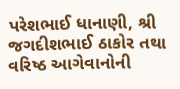પરેશભાઈ ધાનાણી, શ્રી જગદીશભાઈ ઠાકોર તથા વરિષ્ઠ આગેવાનોની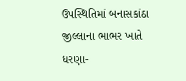ઉપસ્થિતિમાં બનાસકાંઠા જીલ્લાના ભાભર ખાતે ધરણા-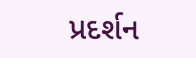પ્રદર્શન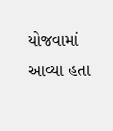યોજવામાં આવ્યા હતા